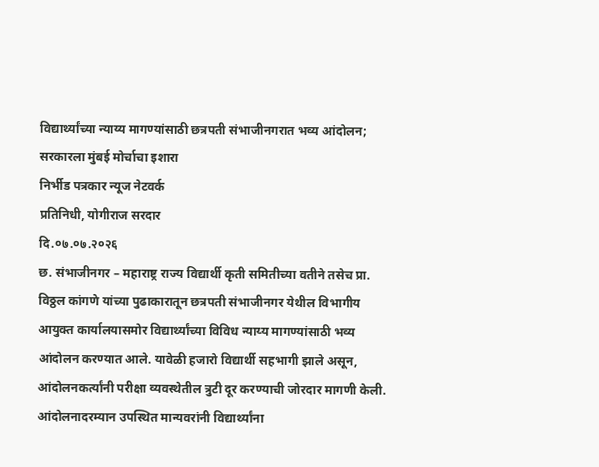विद्यार्थ्यांच्या न्याय्य मागण्यांसाठी छत्रपती संभाजीनगरात भव्य आंदोलन; सरकारला मुंबई मोर्चाचा इशारा
निर्भीड पत्रकार न्यूज नेटवर्क
प्रतिनिधी, योगीराज सरदार
दि.०७.०७.२०२६
छ. संभाजीनगर – महाराष्ट्र राज्य विद्यार्थी कृती समितीच्या वतीने तसेच प्रा. विठ्ठल कांगणे यांच्या पुढाकारातून छत्रपती संभाजीनगर येथील विभागीय आयुक्त कार्यालयासमोर विद्यार्थ्यांच्या विविध न्याय्य मागण्यांसाठी भव्य आंदोलन करण्यात आले. यावेळी हजारो विद्यार्थी सहभागी झाले असून, आंदोलनकर्त्यांनी परीक्षा व्यवस्थेतील त्रुटी दूर करण्याची जोरदार मागणी केली.
आंदोलनादरम्यान उपस्थित मान्यवरांनी विद्यार्थ्यांना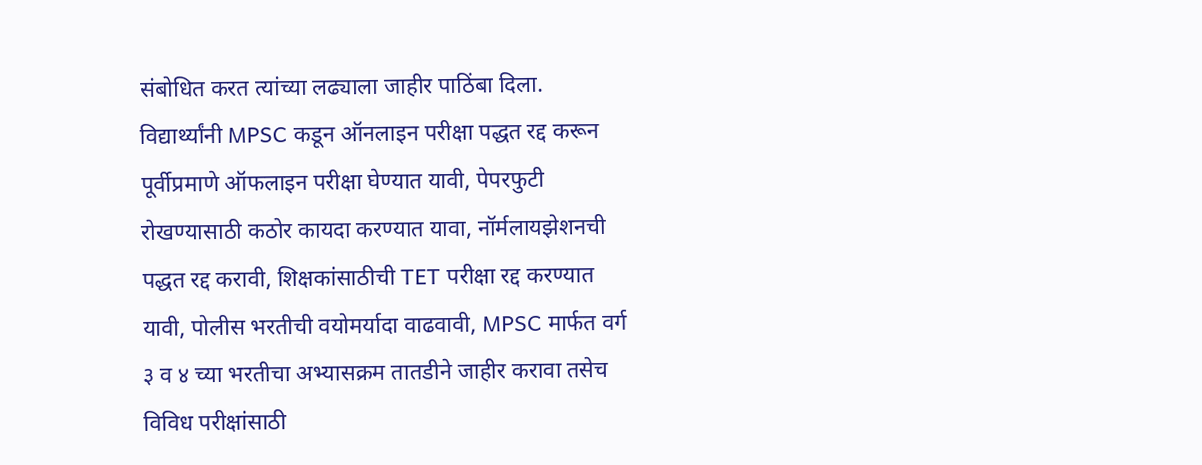संबोधित करत त्यांच्या लढ्याला जाहीर पाठिंबा दिला. विद्यार्थ्यांनी MPSC कडून ऑनलाइन परीक्षा पद्धत रद्द करून पूर्वीप्रमाणे ऑफलाइन परीक्षा घेण्यात यावी, पेपरफुटी रोखण्यासाठी कठोर कायदा करण्यात यावा, नॉर्मलायझेशनची पद्धत रद्द करावी, शिक्षकांसाठीची TET परीक्षा रद्द करण्यात यावी, पोलीस भरतीची वयोमर्यादा वाढवावी, MPSC मार्फत वर्ग ३ व ४ च्या भरतीचा अभ्यासक्रम तातडीने जाहीर करावा तसेच विविध परीक्षांसाठी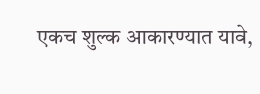एकच शुल्क आकारण्यात यावे,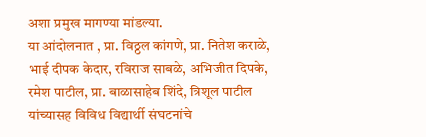अशा प्रमुख मागण्या मांडल्या.
या आंदोलनात , प्रा. विठ्ठल कांगणे, प्रा. नितेश कराळे, भाई दीपक केदार, रविराज साबळे, अभिजीत दिपके, रमेश पाटील, प्रा. बाळासाहेब शिंदे, त्रिशूल पाटील यांच्यासह विविध विद्यार्थी संघटनांचे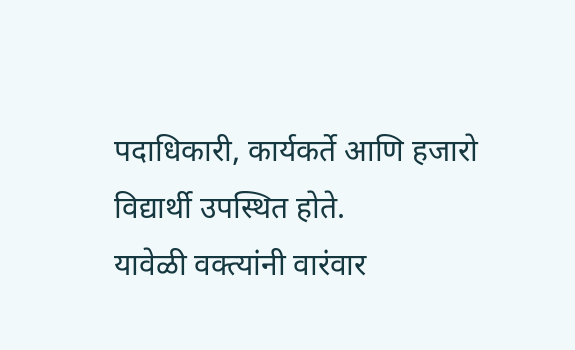पदाधिकारी, कार्यकर्ते आणि हजारो विद्यार्थी उपस्थित होते.
यावेळी वक्त्यांनी वारंवार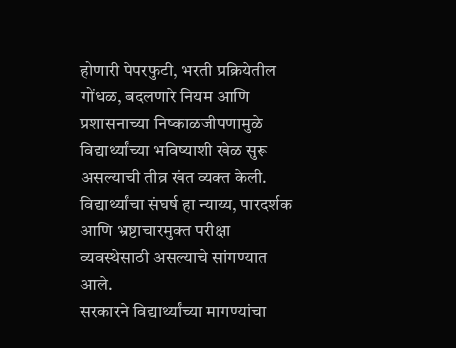होणारी पेपरफुटी, भरती प्रक्रियेतील गोंधळ, बदलणारे नियम आणि प्रशासनाच्या निष्काळजीपणामुळे विद्यार्थ्यांच्या भविष्याशी खेळ सुरू असल्याची तीव्र खंत व्यक्त केली. विद्यार्थ्यांचा संघर्ष हा न्याय्य, पारदर्शक आणि भ्रष्टाचारमुक्त परीक्षा व्यवस्थेसाठी असल्याचे सांगण्यात आले.
सरकारने विद्यार्थ्यांच्या मागण्यांचा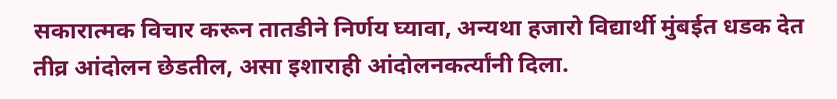सकारात्मक विचार करून तातडीने निर्णय घ्यावा, अन्यथा हजारो विद्यार्थी मुंबईत धडक देत तीव्र आंदोलन छेडतील, असा इशाराही आंदोलनकर्त्यांनी दिला.